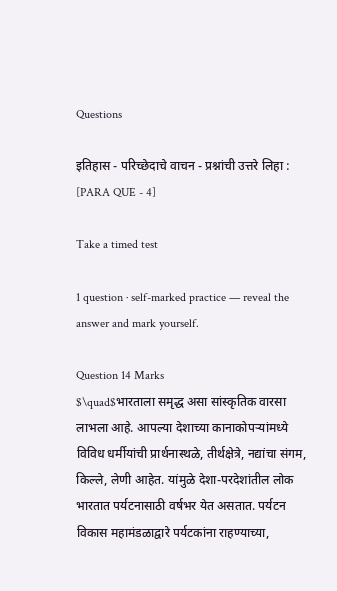Questions

इतिहास - परिच्छेदाचे वाचन - प्रश्नांची उत्तरे लिहा : [PARA QUE - 4]

Take a timed test

1 question · self-marked practice — reveal the answer and mark yourself.

Question 14 Marks
$\quad$भारताला समृद्ध असा सांस्कृतिक वारसा लाभला आहे. आपल्या देशाच्या कानाकोपऱ्यांमध्ये विविध धर्मीयांची प्रार्थनास्थळे, तीर्थक्षेत्रे, नद्यांचा संगम, किल्ले, लेणी आहेत. यांमुळे देशा-परदेशांतील लोक भारतात पर्यटनासाठी वर्षभर येत असतात. पर्यटन विकास महामंडळाद्वारे पर्यटकांना राहण्याच्या,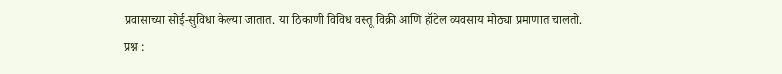प्रवासाच्या सोई-सुविधा केल्या जातात. या ठिकाणी विविध वस्तू विक्री आणि हॉटेल व्यवसाय मोठ्या प्रमाणात चालतो.
प्रश्न :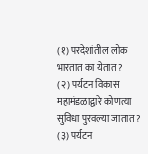(१) परदेशांतील लोक भारतात का येतात ?
(२) पर्यटन विकास महामंडळा‌द्वारे कोणत्या सुविधा पुरवल्या जातात ?
(३) पर्यटन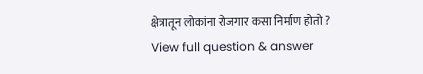क्षेत्रातून लोकांना रोजगार कसा निर्माण होतो ?
View full question & answer